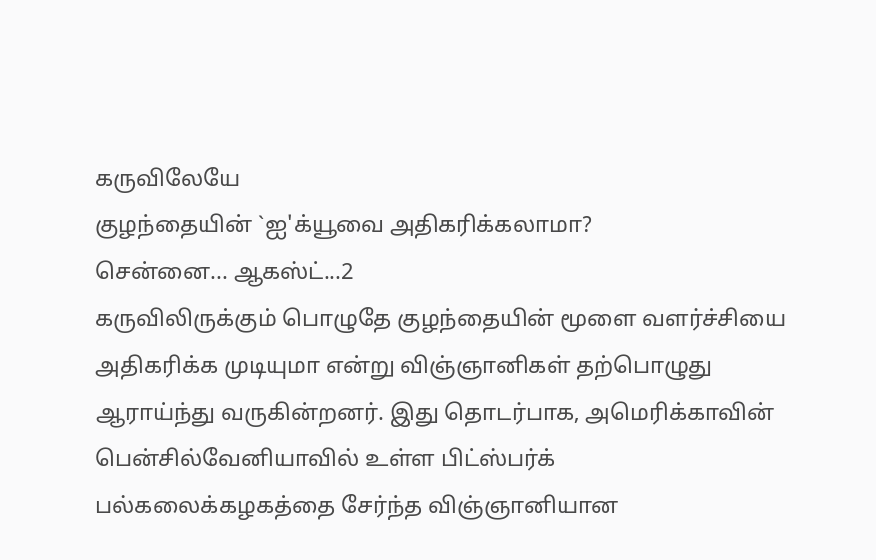கருவிலேயே
குழந்தையின் `ஐ'க்யூவை அதிகரிக்கலாமா?
சென்னை... ஆகஸ்ட்...2
கருவிலிருக்கும் பொழுதே குழந்தையின் மூளை வளர்ச்சியை
அதிகரிக்க முடியுமா என்று விஞ்ஞானிகள் தற்பொழுது
ஆராய்ந்து வருகின்றனர். இது தொடர்பாக, அமெரிக்காவின்
பென்சில்வேனியாவில் உள்ள பிட்ஸ்பர்க்
பல்கலைக்கழகத்தை சேர்ந்த விஞ்ஞானியான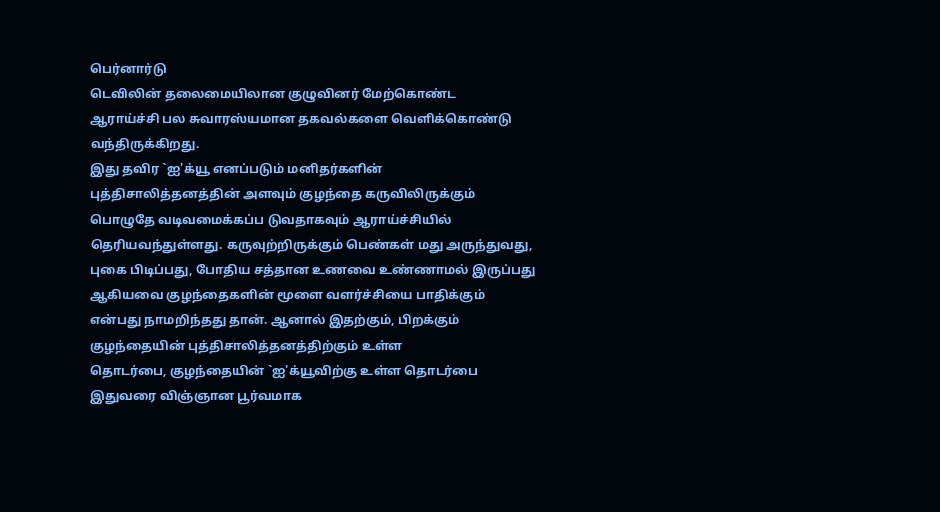பெர்னார்டு
டெவிலின் தலைமையிலான குழுவினர் மேற்கொண்ட
ஆராய்ச்சி பல சுவாரஸ்யமான தகவல்களை வெளிக்கொண்டு
வந்திருக்கிறது.
இது தவிர `ஐ'க்யூ எனப்படும் மனிதர்களின்
புத்திசாலித்தனத்தின் அளவும் குழந்தை கருவிலிருக்கும்
பொழுதே வடிவமைக்கப்ப டுவதாகவும் ஆராய்ச்சியில்
தெரியவந்துள்ளது. கருவுற்றிருக்கும் பெண்கள் மது அருந்துவது,
புகை பிடிப்பது, போதிய சத்தான உணவை உண்ணாமல் இருப்பது
ஆகியவை குழந்தைகளின் மூளை வளர்ச்சியை பாதிக்கும்
என்பது நாமறிந்தது தான். ஆனால் இதற்கும், பிறக்கும்
குழந்தையின் புத்திசாலித்தனத்திற்கும் உள்ள
தொடர்பை, குழந்தையின் `ஐ'க்யூவிற்கு உள்ள தொடர்பை
இதுவரை விஞ்ஞான பூர்வமாக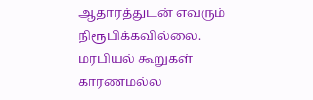ஆதாரத்துடன் எவரும்
நிரூபிக்கவில்லை.
மரபியல் கூறுகள்
காரணமல்ல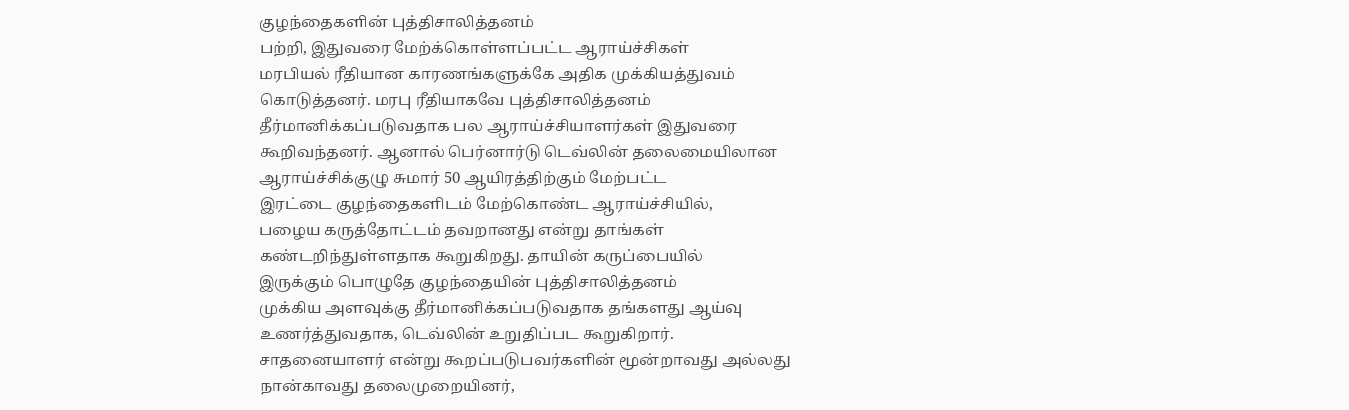குழந்தைகளின் புத்திசாலித்தனம்
பற்றி, இதுவரை மேற்க்கொள்ளப்பட்ட ஆராய்ச்சிகள்
மரபியல் ரீதியான காரணங்களுக்கே அதிக முக்கியத்துவம்
கொடுத்தனர். மரபு ரீதியாகவே புத்திசாலித்தனம்
தீர்மானிக்கப்படுவதாக பல ஆராய்ச்சியாளர்கள் இதுவரை
கூறிவந்தனர். ஆனால் பெர்னார்டு டெவ்லின் தலைமையிலான
ஆராய்ச்சிக்குழு சுமார் 50 ஆயிரத்திற்கும் மேற்பட்ட
இரட்டை குழந்தைகளிடம் மேற்கொண்ட ஆராய்ச்சியில்,
பழைய கருத்தோட்டம் தவறானது என்று தாங்கள்
கண்டறிந்துள்ளதாக கூறுகிறது. தாயின் கருப்பையில்
இருக்கும் பொழுதே குழந்தையின் புத்திசாலித்தனம்
முக்கிய அளவுக்கு தீர்மானிக்கப்படுவதாக தங்களது ஆய்வு
உணர்த்துவதாக, டெவ்லின் உறுதிப்பட கூறுகிறார்.
சாதனையாளர் என்று கூறப்படுபவர்களின் மூன்றாவது அல்லது
நான்காவது தலைமுறையினர்,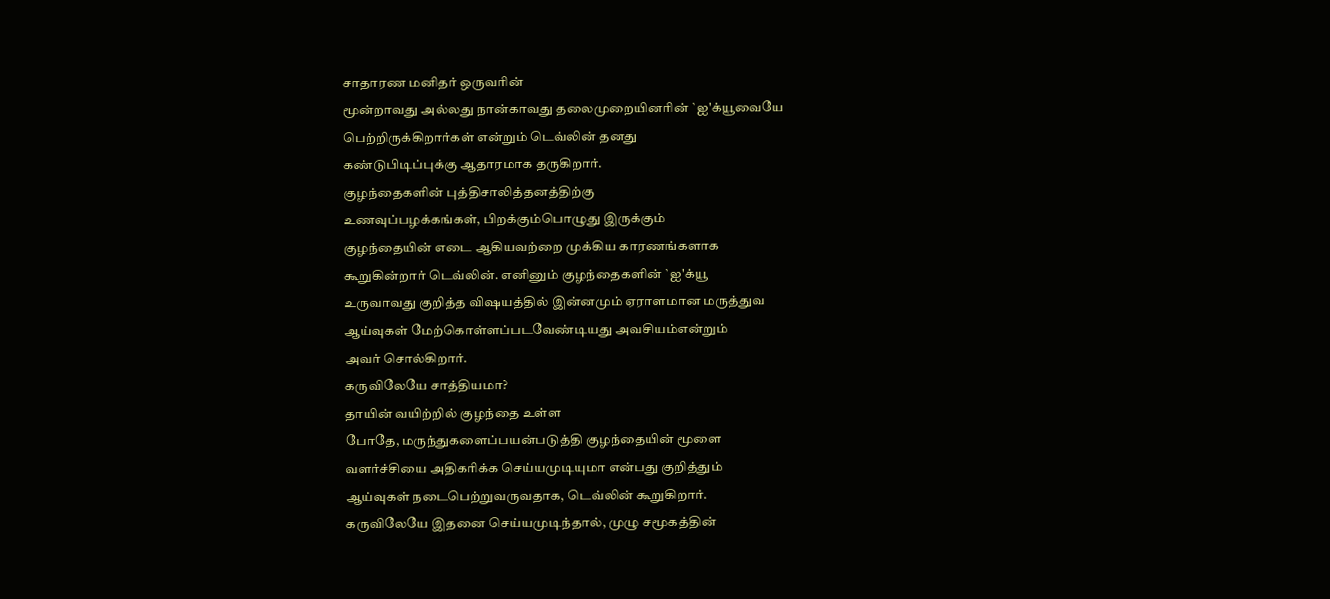சாதாரண மனிதர் ஒருவரின்
மூன்றாவது அல்லது நான்காவது தலைமுறையினரின் `ஐ'க்யூவையே
பெற்றிருக்கிறார்கள் என்றும் டெவ்லின் தனது
கண்டுபிடிப்புக்கு ஆதாரமாக தருகிறார்.
குழந்தைகளின் புத்திசாலித்தனத்திற்கு
உணவுப்பழக்கங்கள், பிறக்கும்பொழுது இருக்கும்
குழந்தையின் எடை ஆகியவற்றை முக்கிய காரணங்களாக
கூறுகின்றார் டெவ்லின். எனினும் குழந்தைகளின் `ஐ'க்யூ
உருவாவது குறித்த விஷயத்தில் இன்னமும் ஏராளமான மருத்துவ
ஆய்வுகள் மேற்கொள்ளப்படவேண்டியது அவசியம்என்றும்
அவர் சொல்கிறார்.
கருவிலேயே சாத்தியமா?
தாயின் வயிற்றில் குழந்தை உள்ள
போதே, மருந்துகளைப்பயன்படுத்தி குழந்தையின் மூளை
வளர்ச்சியை அதிகரிக்க செய்யமுடியுமா என்பது குறித்தும்
ஆய்வுகள் நடைபெற்றுவருவதாக, டெவ்லின் கூறுகிறார்.
கருவிலேயே இதனை செய்யமுடிந்தால், முழு சமூகத்தின்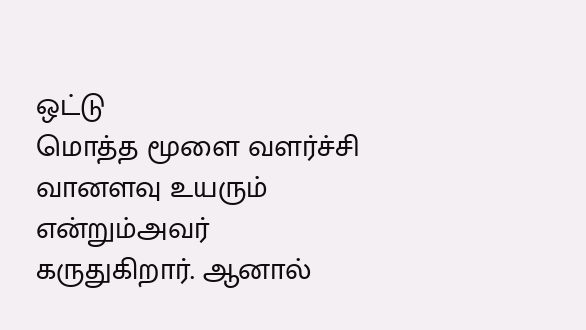ஒட்டு
மொத்த மூளை வளர்ச்சி வானளவு உயரும் என்றும்அவர்
கருதுகிறார். ஆனால்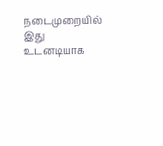நடைமுறையில் இது உடனடியாக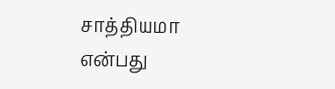சாத்தியமா
என்பது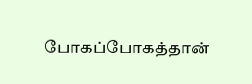போகப்போகத்தான்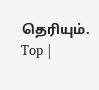தெரியும்.
Top |